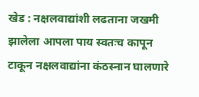खेड : नक्षलवाद्यांशी लढताना जखमी झालेला आपला पाय स्वतःच कापून टाकून नक्षलवाद्यांना कंठस्नान घालणारे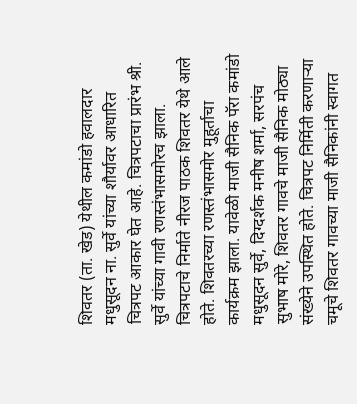शिवतर (ता. खेड) येथील कमांडो हवालदार मधुसूदन ना. सुर्वे यांच्या शौर्यावर आधारित चित्रपट आकार घेत आहे. चित्रपटाचा प्रारंभ श्री. सुर्वे यांच्या गावी रणस्तंभासमोरच झाला.
चित्रपटाचे निर्माते नीरज पाठक शिवतर येथे आले होते. शिवतरच्या रणस्तंभासमोर मुहूर्ताचा कार्यक्रम झाला. यावेळी माजी सैनिक पॅरा कमांडो मधुसूदन सुर्वे, दिग्दर्शक मनीष शर्मा, सरपंच सुभाष मोरे, शिवतर गावचे माजी सैनिक मोठ्या संख्येने उपस्थित होते. चित्रपट निर्मिती करणाऱ्या चमूचे शिवतर गावच्या माजी सैनिकांनी स्वागत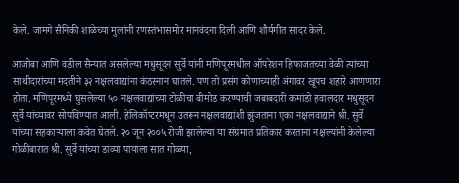केले. जामगे सैनिकी शाळेच्या मुलांनी रणस्तंभासमोर मानवंदना दिली आणि शौर्यगीत सादर केले.

आजोबा आणि वडील सैन्यात असलेल्या मधुसूदन सुर्वे यांनी मणिपूरमधील ऑपरेशन हिफाजतच्या वेळी त्यांच्या साथीदारांच्या मदतीने ३२ नक्षलवाद्यांना कंठस्नान घातले. पण तो प्रसंग कोणाच्याही अंगावर खूपच शहारे आणणारा होता. मणिपूरमध्ये घुसलेल्या ५० नक्षलवाद्यांच्या टोळीचा बीमोड करण्याची जबाबदारी कमांडो हवालदार मधुसूदन सुर्वे यांच्यावर सोपविण्यात आली. हेलिकॉप्टरमधून उतरून नक्षलवाद्यांशी झुंजताना एका नक्षलवाद्याने श्री. सुर्वे यांच्या सहकाऱ्याला कवेत घेतले. २० जून २००५ रोजी झालेल्या या संग्रमात प्रतिकार करताना नक्षल्यांनी केलेल्या गोळीबारात श्री. सुर्वे यांच्या डाव्या पायाला सात गोळ्या,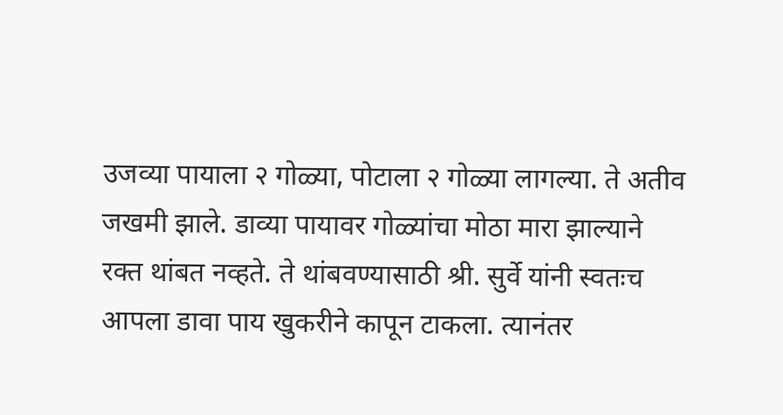उजव्या पायाला २ गोळ्या, पोटाला २ गोळ्या लागल्या. ते अतीव जखमी झाले. डाव्या पायावर गोळ्यांचा मोठा मारा झाल्याने रक्त थांबत नव्हते. ते थांबवण्यासाठी श्री. सुर्वे यांनी स्वतःच आपला डावा पाय खुकरीने कापून टाकला. त्यानंतर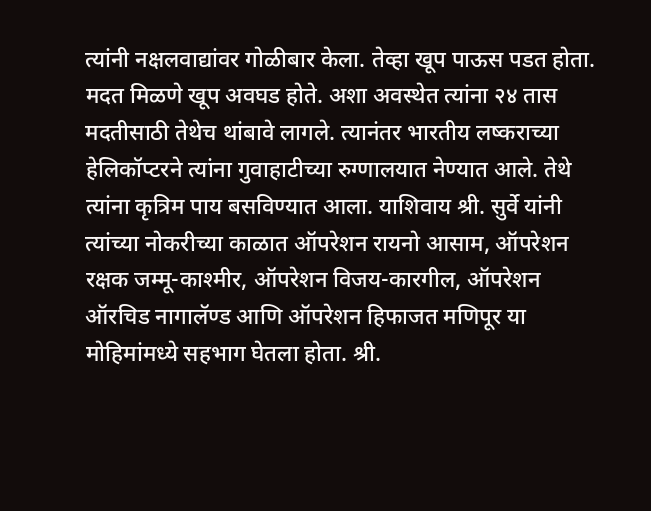त्यांनी नक्षलवाद्यांवर गोळीबार केला. तेव्हा खूप पाऊस पडत होता. मदत मिळणे खूप अवघड होते. अशा अवस्थेत त्यांना २४ तास मदतीसाठी तेथेच थांबावे लागले. त्यानंतर भारतीय लष्कराच्या हेलिकॉप्टरने त्यांना गुवाहाटीच्या रुग्णालयात नेण्यात आले. तेथे त्यांना कृत्रिम पाय बसविण्यात आला. याशिवाय श्री. सुर्वे यांनी त्यांच्या नोकरीच्या काळात ऑपरेशन रायनो आसाम, ऑपरेशन रक्षक जम्मू-काश्मीर, ऑपरेशन विजय-कारगील, ऑपरेशन ऑरचिड नागालॅण्ड आणि ऑपरेशन हिफाजत मणिपूर या मोहिमांमध्ये सहभाग घेतला होता. श्री.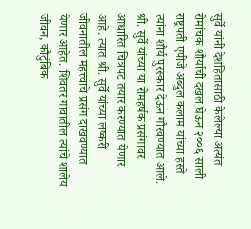सुर्वे यांनी देशहितासाठी केलेल्या अत्यंत रोमांचक शौर्याची दखल घेऊन २००६ साली राष्ट्रपती एपीजे अब्दुल कलाम यांच्या हस्ते त्यांना शौर्य पुरस्कार देऊन गौरवण्यात आले.
श्री. सुर्वे यांच्या या रोमहर्षक प्रसंगावर आधारित चित्रपट तयार करण्यात येणार आहे. त्यात श्री. सुर्वे यांच्या लष्करी जीवनातील महत्त्वाचे प्रसंग दाखवण्यात येणार आहेत. शिवतर गावातील त्यांचे शालेय जीवन, कौटुंबिक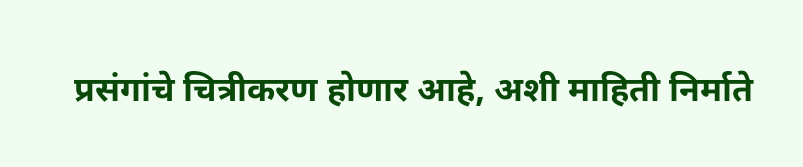प्रसंगांचे चित्रीकरण होणार आहे, अशी माहिती निर्माते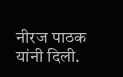नीरज पाठक यांनी दिली.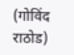(गोविंद राठोड)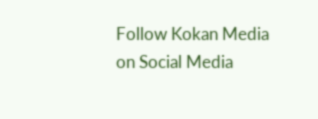Follow Kokan Media on Social Media